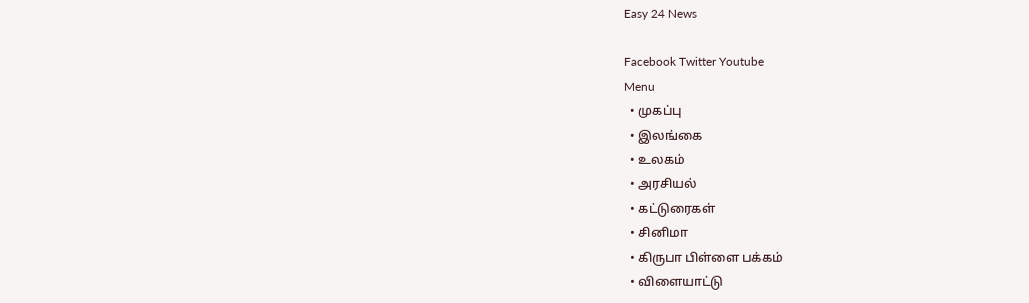Easy 24 News

Facebook Twitter Youtube
Menu
  • முகப்பு
  • இலங்கை
  • உலகம்
  • அரசியல்
  • கட்டுரைகள்
  • சினிமா
  • கிருபா பிள்ளை பக்கம்
  • விளையாட்டு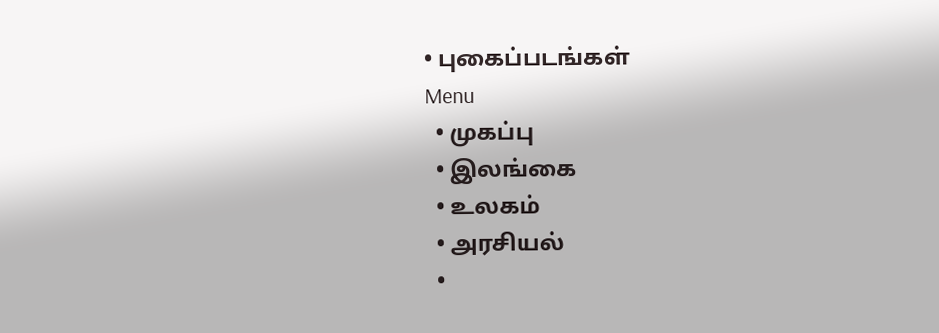• புகைப்படங்கள்
Menu
  • முகப்பு
  • இலங்கை
  • உலகம்
  • அரசியல்
  •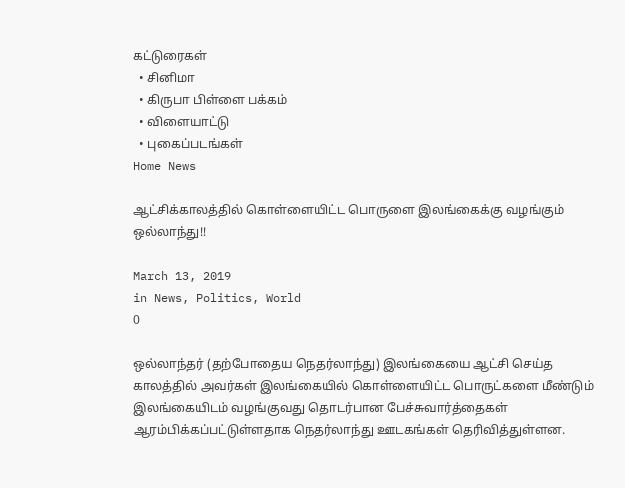கட்டுரைகள்
  • சினிமா
  • கிருபா பிள்ளை பக்கம்
  • விளையாட்டு
  • புகைப்படங்கள்
Home News

ஆட்சிக்காலத்தில் கொள்ளையிட்ட பொருளை இலங்கைக்கு வழங்கும் ஒல்லாந்து!!

March 13, 2019
in News, Politics, World
0

ஒல்லாந்தர் (தற்போதைய நெதர்லாந்து) இலங்கையை ஆட்சி செய்த காலத்தில் அவர்கள் இலங்கையில் கொள்ளையிட்ட பொருட்களை மீண்டும் இலங்கையிடம் வழங்குவது தொடர்பான பேச்சுவார்த்தைகள் ஆரம்பிக்கப்பட்டுள்ளதாக நெதர்லாந்து ஊடகங்கள் தெரிவித்துள்ளன.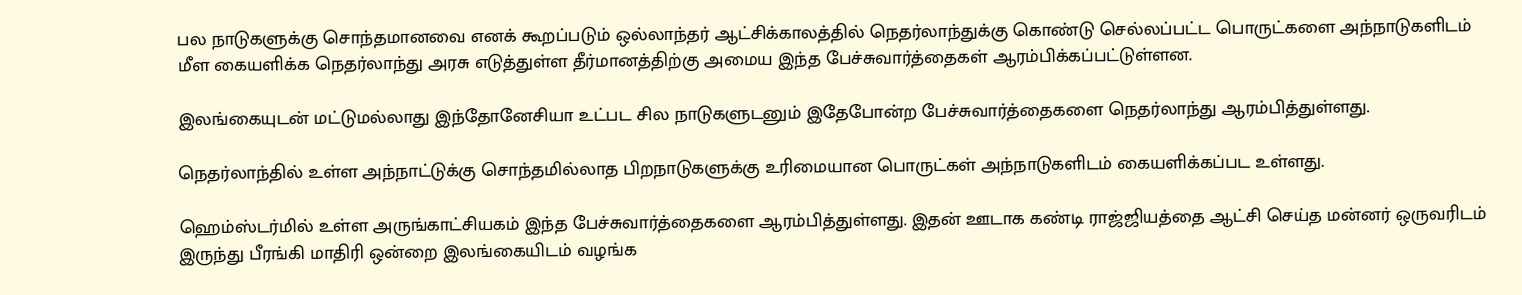பல நாடுகளுக்கு சொந்தமானவை எனக் கூறப்படும் ஒல்லாந்தர் ஆட்சிக்காலத்தில் நெதர்லாந்துக்கு கொண்டு செல்லப்பட்ட பொருட்களை அந்நாடுகளிடம் மீள கையளிக்க நெதர்லாந்து அரசு எடுத்துள்ள தீர்மானத்திற்கு அமைய இந்த பேச்சுவார்த்தைகள் ஆரம்பிக்கப்பட்டுள்ளன.

இலங்கையுடன் மட்டுமல்லாது இந்தோனேசியா உட்பட சில நாடுகளுடனும் இதேபோன்ற பேச்சுவார்த்தைகளை நெதர்லாந்து ஆரம்பித்துள்ளது.

நெதர்லாந்தில் உள்ள அந்நாட்டுக்கு சொந்தமில்லாத பிறநாடுகளுக்கு உரிமையான பொருட்கள் அந்நாடுகளிடம் கையளிக்கப்பட உள்ளது.

ஹெம்ஸ்டர்மில் உள்ள அருங்காட்சியகம் இந்த பேச்சுவார்த்தைகளை ஆரம்பித்துள்ளது. இதன் ஊடாக கண்டி ராஜ்ஜியத்தை ஆட்சி செய்த மன்னர் ஒருவரிடம் இருந்து பீரங்கி மாதிரி ஒன்றை இலங்கையிடம் வழங்க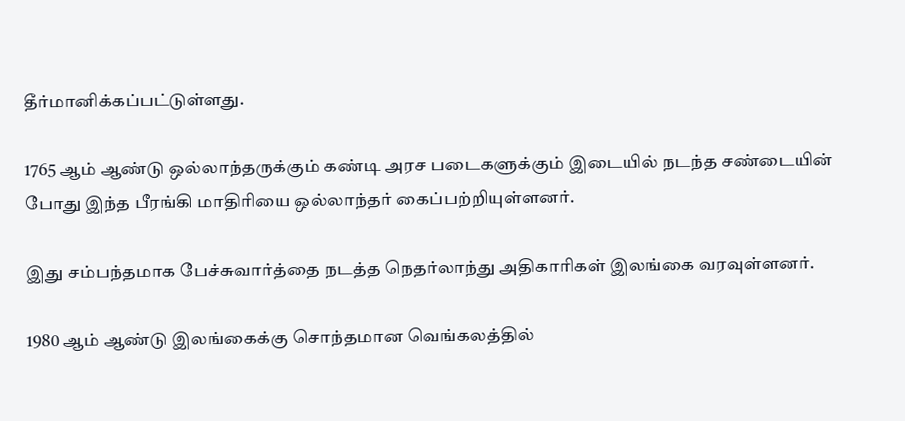தீர்மானிக்கப்பட்டுள்ளது.

1765 ஆம் ஆண்டு ஒல்லாந்தருக்கும் கண்டி அரச படைகளுக்கும் இடையில் நடந்த சண்டையின் போது இந்த பீரங்கி மாதிரியை ஒல்லாந்தர் கைப்பற்றியுள்ளனர்.

இது சம்பந்தமாக பேச்சுவார்த்தை நடத்த நெதர்லாந்து அதிகாரிகள் இலங்கை வரவுள்ளனர்.

1980 ஆம் ஆண்டு இலங்கைக்கு சொந்தமான வெங்கலத்தில்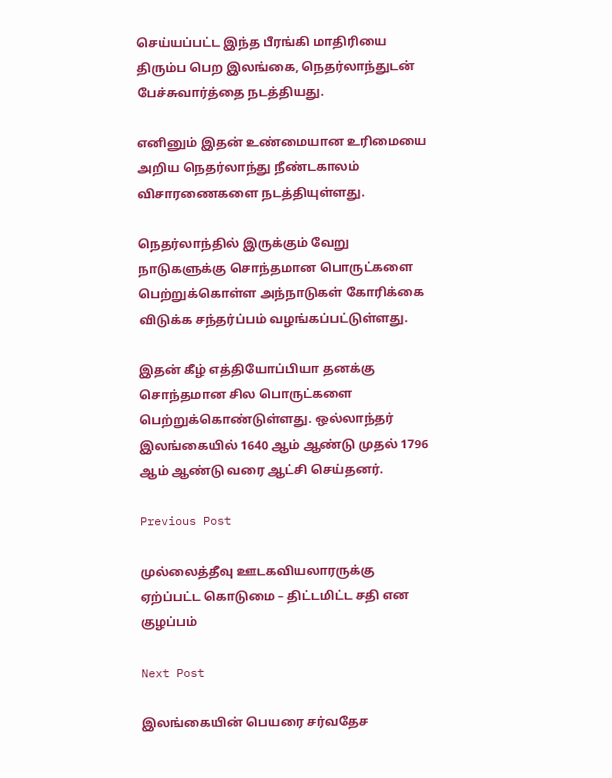செய்யப்பட்ட இந்த பீரங்கி மாதிரியை திரும்ப பெற இலங்கை, நெதர்லாந்துடன் பேச்சுவார்த்தை நடத்தியது.

எனினும் இதன் உண்மையான உரிமையை அறிய நெதர்லாந்து நீண்டகாலம் விசாரணைகளை நடத்தியுள்ளது.

நெதர்லாந்தில் இருக்கும் வேறு நாடுகளுக்கு சொந்தமான பொருட்களை பெற்றுக்கொள்ள அந்நாடுகள் கோரிக்கை விடுக்க சந்தர்ப்பம் வழங்கப்பட்டுள்ளது.

இதன் கீழ் எத்தியோப்பியா தனக்கு சொந்தமான சில பொருட்களை பெற்றுக்கொண்டுள்ளது. ஒல்லாந்தர் இலங்கையில் 1640 ஆம் ஆண்டு முதல் 1796 ஆம் ஆண்டு வரை ஆட்சி செய்தனர்.

Previous Post

முல்லைத்தீவு ஊடகவியலாரருக்கு ஏற்ப்பட்ட கொடுமை – திட்டமிட்ட சதி என குழப்பம்

Next Post

இலங்கையின் பெயரை சர்வதேச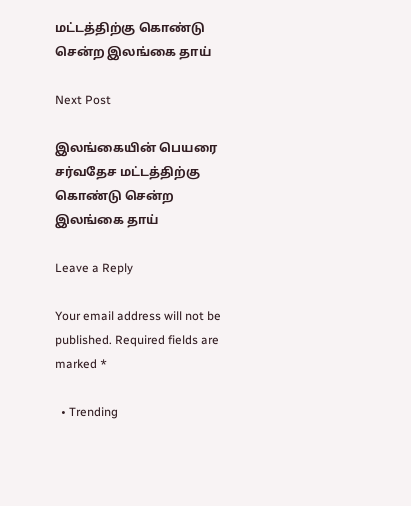மட்டத்திற்கு கொண்டு சென்ற இலங்கை தாய்

Next Post

இலங்கையின் பெயரை சர்வதேச மட்டத்திற்கு கொண்டு சென்ற இலங்கை தாய்

Leave a Reply

Your email address will not be published. Required fields are marked *

  • Trending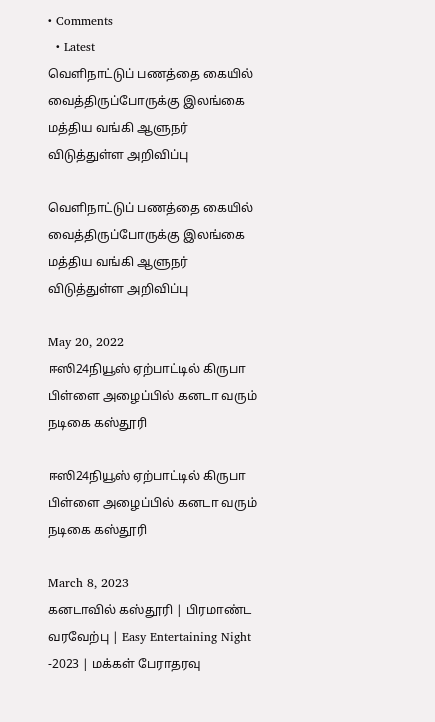• Comments
  • Latest
வெளிநாட்டுப் பணத்தை கையில் வைத்திருப்போருக்கு இலங்கை மத்திய வங்கி ஆளுநர் விடுத்துள்ள அறிவிப்பு

வெளிநாட்டுப் பணத்தை கையில் வைத்திருப்போருக்கு இலங்கை மத்திய வங்கி ஆளுநர் விடுத்துள்ள அறிவிப்பு

May 20, 2022
ஈஸி24நியூஸ் ஏற்பாட்டில் கிருபா பிள்ளை அழைப்பில் கனடா வரும் நடிகை கஸ்தூரி

ஈஸி24நியூஸ் ஏற்பாட்டில் கிருபா பிள்ளை அழைப்பில் கனடா வரும் நடிகை கஸ்தூரி

March 8, 2023
கனடாவில் கஸ்தூரி | பிரமாண்ட வரவேற்பு | Easy Entertaining Night -2023 | மக்கள் பேராதரவு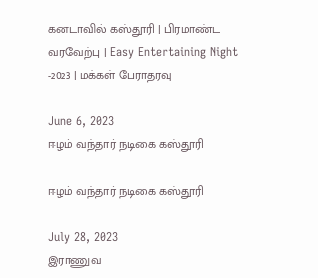கனடாவில் கஸ்தூரி | பிரமாண்ட வரவேற்பு | Easy Entertaining Night -2023 | மக்கள் பேராதரவு

June 6, 2023
ஈழம் வந்தார் நடிகை கஸ்தூரி

ஈழம் வந்தார் நடிகை கஸ்தூரி

July 28, 2023
இராணுவ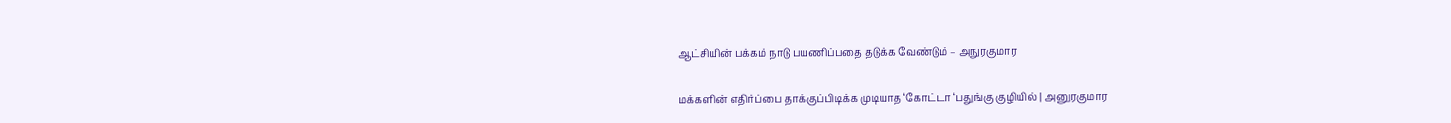ஆட்சியின் பக்கம் நாடு பயணிப்பதை தடுக்க வேண்டும் – அநுரகுமார

மக்களின் எதிர்ப்பை தாக்குப்பிடிக்க முடியாத ‘கோட்டா ‘பதுங்கு குழியில் | அனுரகுமார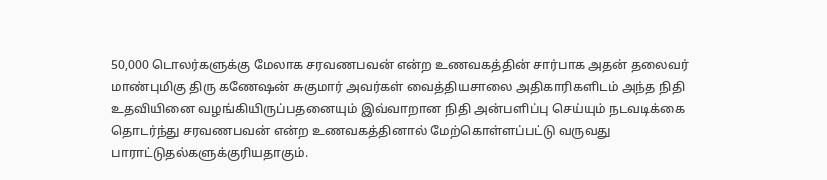50,000 டொலர்களுக்கு மேலாக சரவணபவன் என்ற உணவகத்தின் சார்பாக அதன் தலைவர் மாண்புமிகு திரு கணேஷன் சுகுமார் அவர்கள் வைத்தியசாலை அதிகாரிகளிடம் அந்த நிதி உதவியினை வழங்கியிருப்பதனையும் இவ்வாறான நிதி அன்பளிப்பு செய்யும் நடவடிக்கை தொடர்ந்து சரவணபவன் என்ற உணவகத்தினால் மேற்கொள்ளப்பட்டு வருவது பாராட்டுதல்களுக்குரியதாகும்.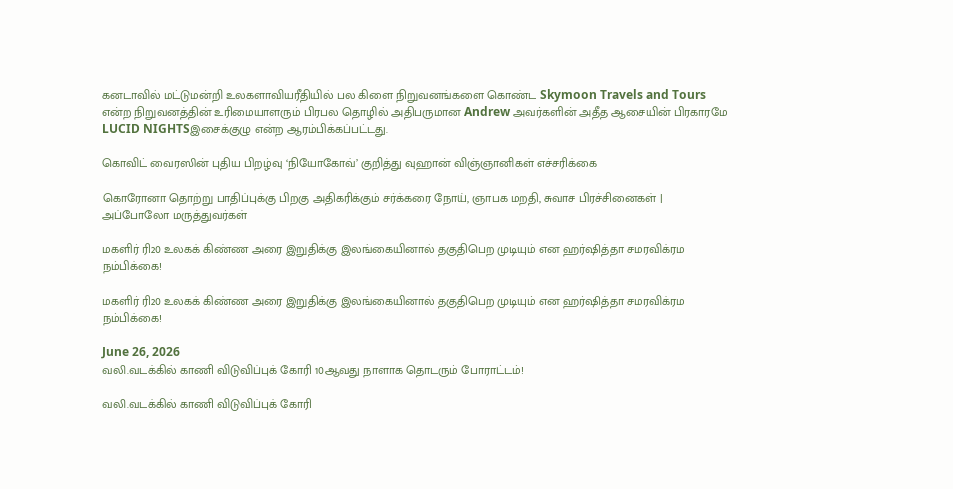கனடாவில் மட்டுமன்றி உலகளாவியரீதியில் பல கிளை நிறுவனங்களை கொண்ட Skymoon Travels and Tours என்ற நிறுவனத்தின் உரிமையாளரும் பிரபல தொழில் அதிபருமான Andrew அவர்களின் அதீத ஆசையின் பிரகாரமே LUCID NIGHTSஇசைக்குழு என்ற ஆரம்பிக்கப்பட்டது.

கொவிட் வைரஸின் புதிய பிறழ்வு ‘நியோகோவ்’ குறித்து வுஹான் விஞ்ஞானிகள் எச்சரிக்கை

கொரோனா தொற்று பாதிப்புக்கு பிறகு அதிகரிக்கும் சர்க்கரை நோய், ஞாபக மறதி, சுவாச பிரச்சினைகள் | அப்போலோ மருத்துவர்கள்

மகளிர் ரி20 உலகக் கிண்ண அரை இறுதிக்கு இலங்கையினால் தகுதிபெற முடியும் என ஹர்ஷித்தா சமரவிக்ரம நம்பிக்கை!

மகளிர் ரி20 உலகக் கிண்ண அரை இறுதிக்கு இலங்கையினால் தகுதிபெற முடியும் என ஹர்ஷித்தா சமரவிக்ரம நம்பிக்கை!

June 26, 2026
வலி.வடக்கில் காணி விடுவிப்புக் கோரி 10ஆவது நாளாக தொடரும் போராட்டம்!

வலி.வடக்கில் காணி விடுவிப்புக் கோரி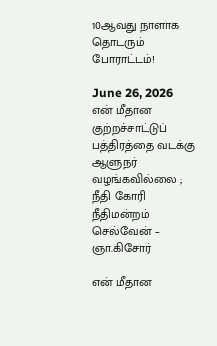10ஆவது நாளாக தொடரும் போராட்டம்!

June 26, 2026
என் மீதான குற்றச்சாட்டுப் பத்திரத்தை வடக்கு ஆளுநர் வழங்கவில்லை ; நீதி கோரி நீதிமன்றம் செல்வேன் – ஞா.கிசோர்

என் மீதான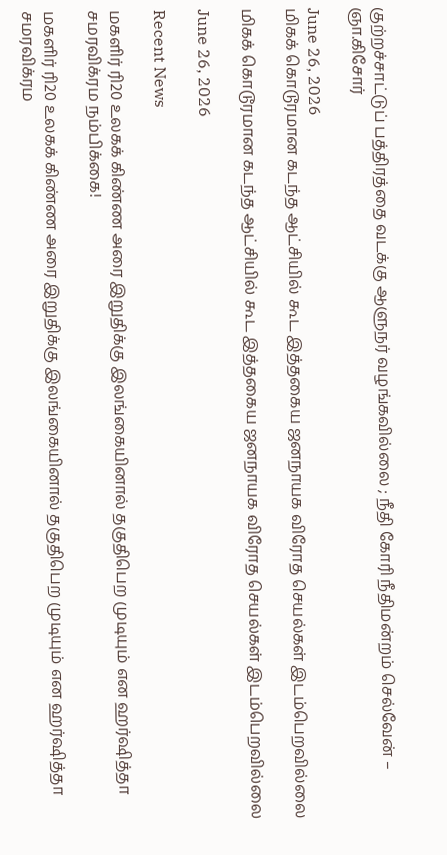குற்றச்சாட்டுப் பத்திரத்தை வடக்கு ஆளுநர் வழங்கவில்லை ; நீதி கோரி நீதிமன்றம் செல்வேன் – ஞா.கிசோர்

June 26, 2026
மிகக் கொடூரமான கடந்த ஆட்சியில் கூட இத்தகைய ஜனநாயக விரோத செயல்கள் இடம்பெறவில்லை

மிகக் கொடூரமான கடந்த ஆட்சியில் கூட இத்தகைய ஜனநாயக விரோத செயல்கள் இடம்பெறவில்லை

June 26, 2026

Recent News

மகளிர் ரி20 உலகக் கிண்ண அரை இறுதிக்கு இலங்கையினால் தகுதிபெற முடியும் என ஹர்ஷித்தா சமரவிக்ரம நம்பிக்கை!

மகளிர் ரி20 உலகக் கிண்ண அரை இறுதிக்கு இலங்கையினால் தகுதிபெற முடியும் என ஹர்ஷித்தா சமரவிக்ரம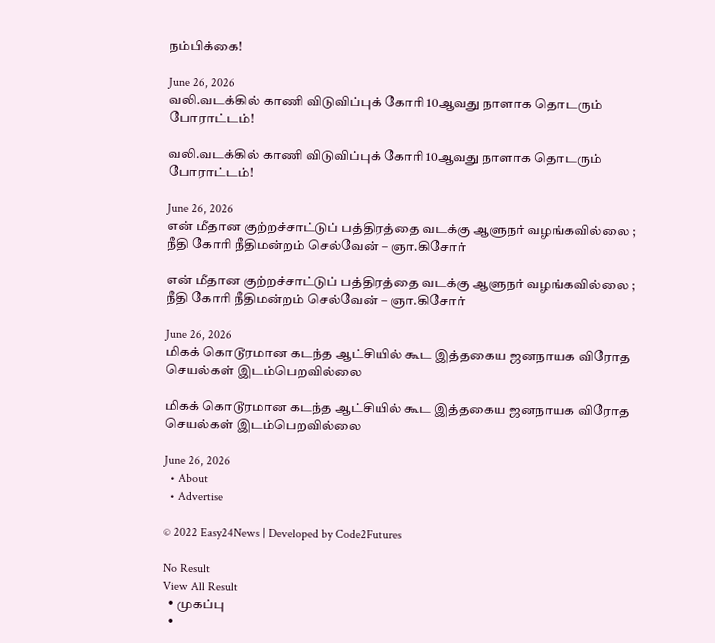நம்பிக்கை!

June 26, 2026
வலி.வடக்கில் காணி விடுவிப்புக் கோரி 10ஆவது நாளாக தொடரும் போராட்டம்!

வலி.வடக்கில் காணி விடுவிப்புக் கோரி 10ஆவது நாளாக தொடரும் போராட்டம்!

June 26, 2026
என் மீதான குற்றச்சாட்டுப் பத்திரத்தை வடக்கு ஆளுநர் வழங்கவில்லை ; நீதி கோரி நீதிமன்றம் செல்வேன் – ஞா.கிசோர்

என் மீதான குற்றச்சாட்டுப் பத்திரத்தை வடக்கு ஆளுநர் வழங்கவில்லை ; நீதி கோரி நீதிமன்றம் செல்வேன் – ஞா.கிசோர்

June 26, 2026
மிகக் கொடூரமான கடந்த ஆட்சியில் கூட இத்தகைய ஜனநாயக விரோத செயல்கள் இடம்பெறவில்லை

மிகக் கொடூரமான கடந்த ஆட்சியில் கூட இத்தகைய ஜனநாயக விரோத செயல்கள் இடம்பெறவில்லை

June 26, 2026
  • About
  • Advertise

© 2022 Easy24News | Developed by Code2Futures

No Result
View All Result
  • முகப்பு
  •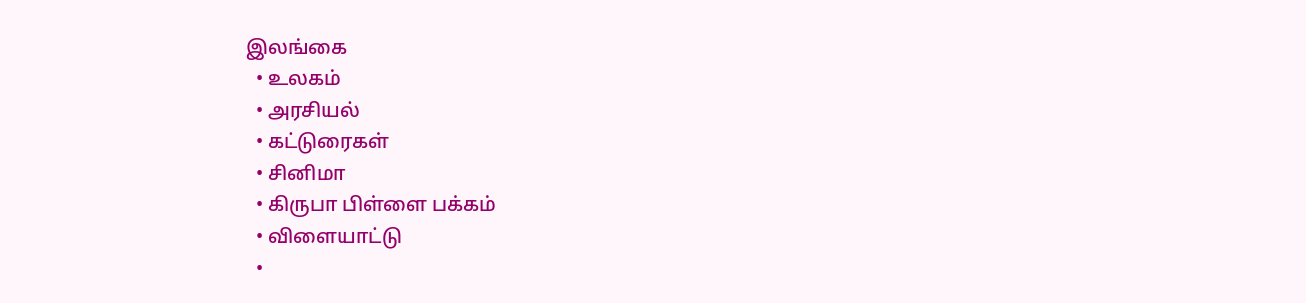இலங்கை
  • உலகம்
  • அரசியல்
  • கட்டுரைகள்
  • சினிமா
  • கிருபா பிள்ளை பக்கம்
  • விளையாட்டு
  •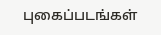புகைப்படங்கள்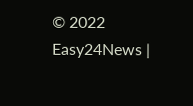© 2022 Easy24News |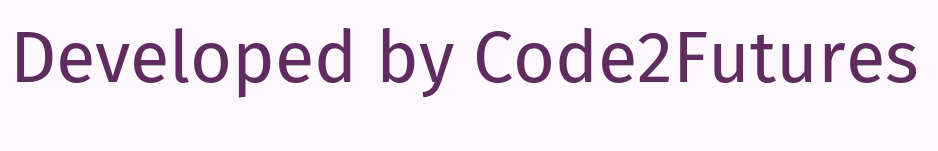Developed by Code2Futures